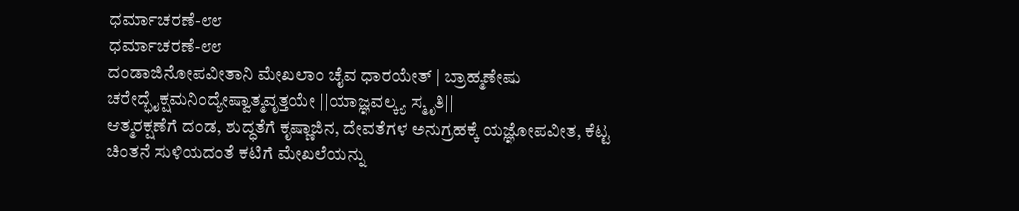ಧರ್ಮಾಚರಣೆ-೮೮
ಧರ್ಮಾಚರಣೆ-೮೮
ದಂಡಾಜಿನೋಪವೀತಾನಿ ಮೇಖಲಾಂ ಚೈವ ಧಾರಯೇತ್ | ಬ್ರಾಹ್ಮಣೇಷು ಚರೇದ್ಭೈಕ್ಷಮನಿಂದ್ಯೇಷ್ವಾತ್ಮವೃತ್ತಯೇ ||ಯಾಜ್ಞವಲ್ಕ್ಯ ಸ್ಮೃತಿ||
ಆತ್ಮರಕ್ಷಣೆಗೆ ದಂಡ, ಶುದ್ಧತೆಗೆ ಕೃಷ್ಣಾಜಿನ, ದೇವತೆಗಳ ಅನುಗ್ರಹಕ್ಕೆ ಯಜ್ಞೋಪವೀತ, ಕೆಟ್ಟ ಚಿಂತನೆ ಸುಳಿಯದಂತೆ ಕಟಿಗೆ ಮೇಖಲೆಯನ್ನು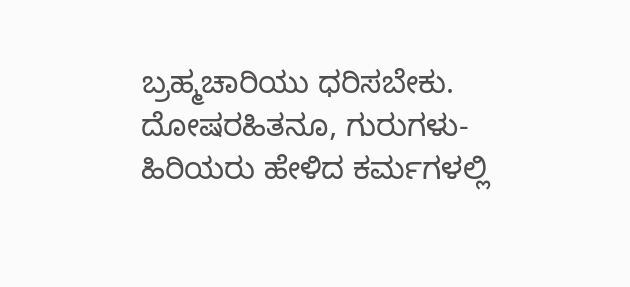ಬ್ರಹ್ಮಚಾರಿಯು ಧರಿಸಬೇಕು. ದೋಷರಹಿತನೂ, ಗುರುಗಳು- ಹಿರಿಯರು ಹೇಳಿದ ಕರ್ಮಗಳಲ್ಲಿ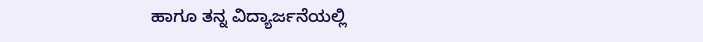ಹಾಗೂ ತನ್ನ ವಿದ್ಯಾರ್ಜನೆಯಲ್ಲಿ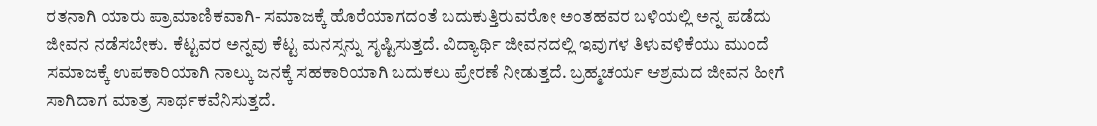ರತನಾಗಿ ಯಾರು ಪ್ರಾಮಾಣಿಕವಾಗಿ- ಸಮಾಜಕ್ಕೆ ಹೊರೆಯಾಗದಂತೆ ಬದುಕುತ್ತಿರುವರೋ ಅಂತಹವರ ಬಳಿಯಲ್ಲಿ ಅನ್ನ ಪಡೆದು ಜೀವನ ನಡೆಸಬೇಕು. ಕೆಟ್ಟವರ ಅನ್ನವು ಕೆಟ್ಟ ಮನಸ್ಸನ್ನು ಸೃಷ್ಟಿಸುತ್ತದೆ. ವಿದ್ಯಾರ್ಥಿ ಜೀವನದಲ್ಲಿ ಇವುಗಳ ತಿಳುವಳಿಕೆಯು ಮುಂದೆ ಸಮಾಜಕ್ಕೆ ಉಪಕಾರಿಯಾಗಿ ನಾಲ್ಕು ಜನಕ್ಕೆ ಸಹಕಾರಿಯಾಗಿ ಬದುಕಲು ಪ್ರೇರಣೆ ನೀಡುತ್ತದೆ. ಬ್ರಹ್ಮಚರ್ಯ ಆಶ್ರಮದ ಜೀವನ ಹೀಗೆ ಸಾಗಿದಾಗ ಮಾತ್ರ ಸಾರ್ಥಕವೆನಿಸುತ್ತದೆ.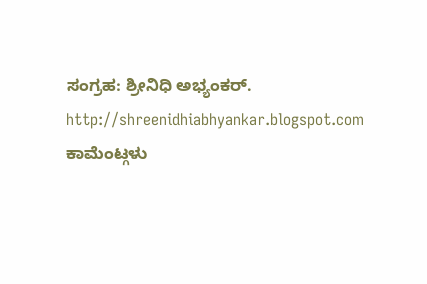ಸಂಗ್ರಹ: ಶ್ರೀನಿಧಿ ಅಭ್ಯಂಕರ್.
http://shreenidhiabhyankar.blogspot.com
ಕಾಮೆಂಟ್ಗಳು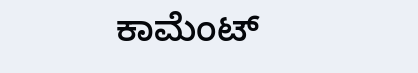ಕಾಮೆಂಟ್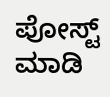ಪೋಸ್ಟ್ ಮಾಡಿ